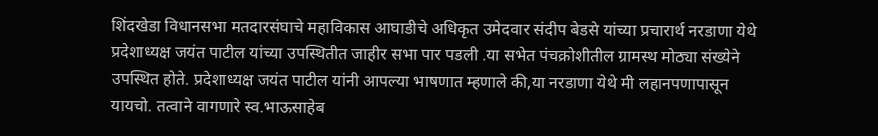शिंदखेडा विधानसभा मतदारसंघाचे महाविकास आघाडीचे अधिकृत उमेदवार संदीप बेडसे यांच्या प्रचारार्थ नरडाणा येथे प्रदेशाध्यक्ष जयंत पाटील यांच्या उपस्थितीत जाहीर सभा पार पडली .या सभेत पंचक्रोशीतील ग्रामस्थ मोठ्या संख्येने उपस्थित होते. प्रदेशाध्यक्ष जयंत पाटील यांनी आपल्या भाषणात म्हणाले की,या नरडाणा येथे मी लहानपणापासून यायचो. तत्वाने वागणारे स्व.भाऊसाहेब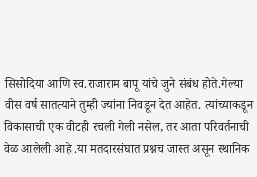सिसोदिया आणि स्व.राजाराम बापू यांचे जुने संबंध होते.गेल्या वीस वर्ष सातत्याने तुम्ही ज्यांना निवडून देत आहेत. त्यांच्याकडून विकासाची एक वीटही रचली गेली नसेल, तर आता परिवर्तनाची वेळ आलेली आहे .या मतदारसंघात प्रश्नच जास्त असून स्थानिक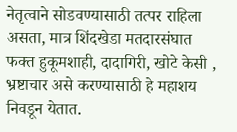नेतृत्वाने सोडवण्यासाठी तत्पर राहिला असता, मात्र शिंदखेडा मतदारसंघात फक्त हुकूमशाही, दादागिरी, खोटे केसी , भ्रष्टाचार असे करण्यासाठी हे महाशय निवडून येतात.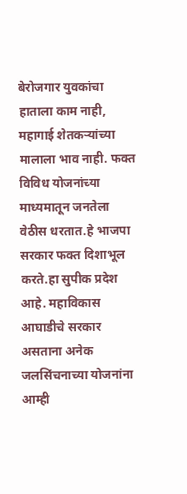बेरोजगार युवकांचा हाताला काम नाही, महागाई शेतकऱ्यांच्या मालाला भाव नाही. फक्त विविध योजनांच्या माध्यमातून जनतेला वेठीस धरतात.हे भाजपा सरकार फक्त दिशाभूल करते.हा सुपीक प्रदेश आहे. महाविकास आघाडीचे सरकार असताना अनेक जलसिंचनाच्या योजनांना आम्ही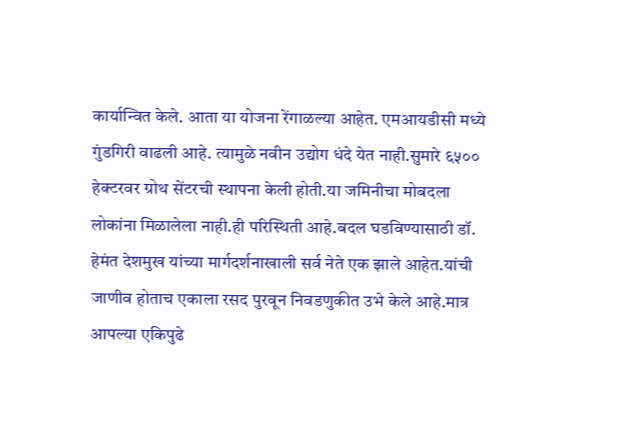कार्यान्वित केले. आता या योजना रेंगाळल्या आहेत. एमआयडीसी मध्ये गुंडगिरी वाढली आहे. त्यामुळे नवीन उद्योग धंदे येत नाही.सुमारे ६५०० हेक्टरवर ग्रोथ सेंटरची स्थापना केली होती.या जमिनीचा मोबदला लोकांना मिळालेला नाही.ही परिस्थिती आहे.बदल घडविण्यासाठी डॉ. हेमंत देशमुख यांच्या मार्गदर्शनाखाली सर्व नेते एक झाले आहेत.यांची जाणीव होताच एकाला रसद पुरवून निवडणुकीत उभे केले आहे.मात्र आपल्या एकिपुढे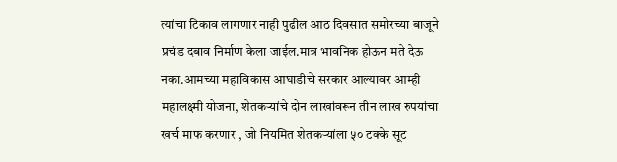त्यांचा टिकाव लागणार नाही पुढील आठ दिवसात समोरच्या बाजूने प्रचंड दबाव निर्माण केला जाईल.मात्र भावनिक होऊन मते देऊ नका.आमच्या महाविकास आघाडीचे सरकार आल्यावर आम्ही महालक्ष्मी योजना, शेतकऱ्यांचे दोन लाखांवरून तीन लाख रुपयांचा खर्च माफ करणार , जो नियमित शेतकऱ्यांला ५० टक्के सूट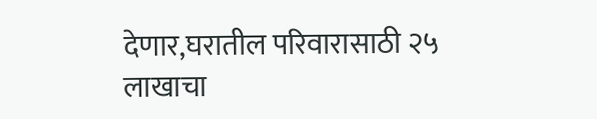देणार,घरातील परिवारासाठी २५ लाखाचा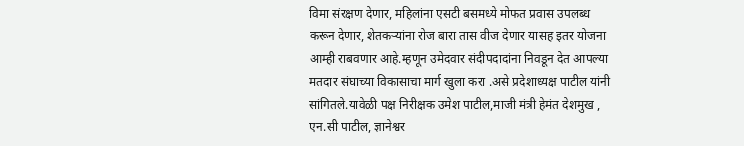विमा संरक्षण देणार, महिलांना एसटी बसमध्ये मोफत प्रवास उपलब्ध करून देणार, शेतकऱ्यांना रोज बारा तास वीज देणार यासह इतर योजना आम्ही राबवणार आहे.म्हणून उमेदवार संदीपदादांना निवडून देत आपल्या मतदार संघाच्या विकासाचा मार्ग खुला करा .असे प्रदेशाध्यक्ष पाटील यांनी सांगितले.यावेळी पक्ष निरीक्षक उमेश पाटील,माजी मंत्री हेमंत देशमुख , एन.सी पाटील, ज्ञानेश्वर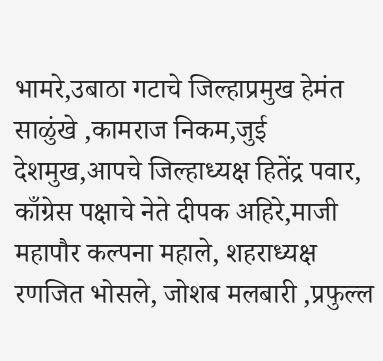भामरे,उबाठा गटाचे जिल्हाप्रमुख हेमंत साळुंखे ,कामराज निकम,जुई देशमुख,आपचे जिल्हाध्यक्ष हितेंद्र पवार, काँग्रेस पक्षाचे नेते दीपक अहिरे,माजी महापौर कल्पना महाले, शहराध्यक्ष रणजित भोसले, जोशब मलबारी ,प्रफुल्ल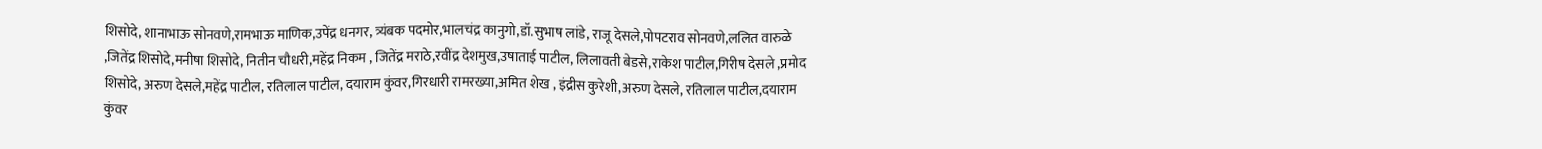शिसोदे, शानाभाऊ सोनवणे,रामभाऊ माणिक,उपेंद्र धनगर, त्र्यंबक पदमोर,भालचंद्र कानुगो,डॉ.सुभाष लांडे, राजू देसले,पोपटराव सोनवणे,ललित वारुळे ,जितेंद्र शिसोदे,मनीषा शिसोदे, नितीन चौधरी,महेंद्र निकम , जितेंद्र मराठे,रवींद्र देशमुख,उषाताई पाटील, लिलावती बेडसे,राकेश पाटील,गिरीष देसले ,प्रमोद शिसोदे, अरुण देसले,महेंद्र पाटील, रतिलाल पाटील, दयाराम कुंवर,गिरधारी रामरख्या,अमित शेख , इंद्रीस कुरेशी,अरुण देसले, रतिलाल पाटील,दयाराम कुंवर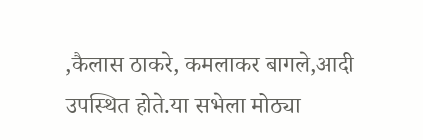,कैलास ठाकरे, कमलाकर बागले,आदी उपस्थित होते.या सभेला मोठ्या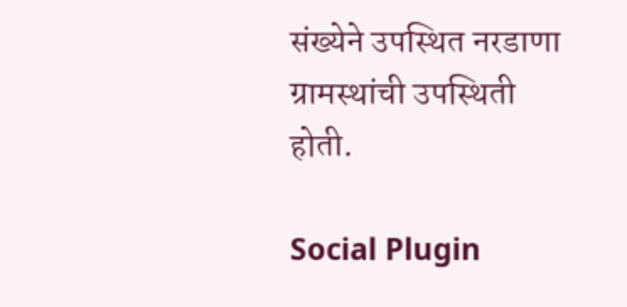संख्येने उपस्थित नरडाणा ग्रामस्थांची उपस्थिती होती.

Social Plugin